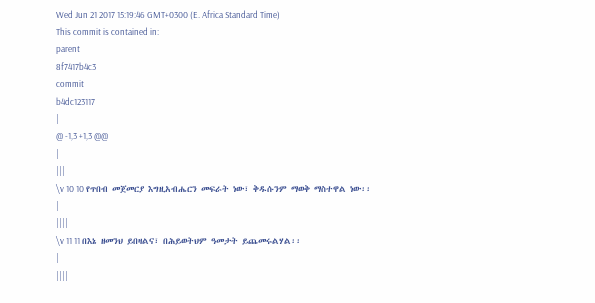Wed Jun 21 2017 15:19:46 GMT+0300 (E. Africa Standard Time)
This commit is contained in:
parent
8f7417b4c3
commit
b4dc123117
|
@ -1,3 +1,3 @@
|
|||
\v 10 10 የጥበብ መጀመርያ እግዚአብሔርን መፍራት ነው፣ ቅዱሱንም ማወቅ ማስተዋል ነው፡፡
|
||||
\v 11 11 በእኔ ዘመንህ ይበዛልና፣ በሕይወትህም ዓመታት ይጨመሩልሃል፡፡
|
||||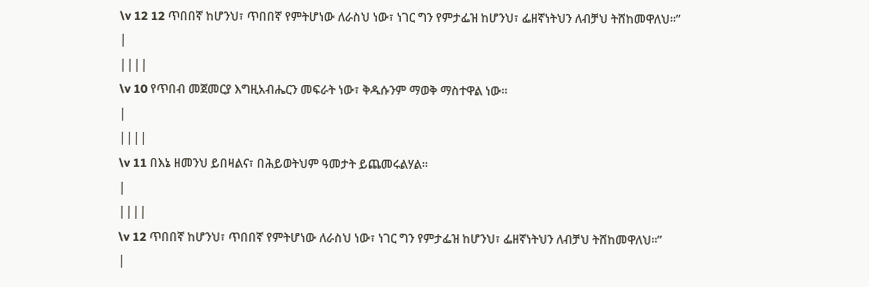\v 12 12 ጥበበኛ ከሆንህ፣ ጥበበኛ የምትሆነው ለራስህ ነው፣ ነገር ግን የምታፌዝ ከሆንህ፣ ፌዘኛነትህን ለብቻህ ትሸከመዋለህ፡፡”
|
||||
\v 10 የጥበብ መጀመርያ እግዚአብሔርን መፍራት ነው፣ ቅዱሱንም ማወቅ ማስተዋል ነው፡፡
|
||||
\v 11 በእኔ ዘመንህ ይበዛልና፣ በሕይወትህም ዓመታት ይጨመሩልሃል፡፡
|
||||
\v 12 ጥበበኛ ከሆንህ፣ ጥበበኛ የምትሆነው ለራስህ ነው፣ ነገር ግን የምታፌዝ ከሆንህ፣ ፌዘኛነትህን ለብቻህ ትሸከመዋለህ፡፡”
|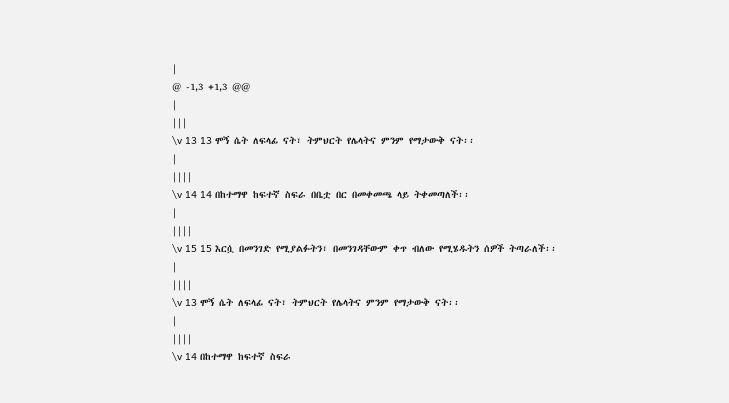|
@ -1,3 +1,3 @@
|
|||
\v 13 13 ሞኝ ሴት ለፍላፊ ናት፣ ትምህርት የሌላትና ምንም የማታውቅ ናት፡፡
|
||||
\v 14 14 በከተማዋ ከፍተኛ ስፍራ በቤቷ በር በመቀመጫ ላይ ትቀመጣለች፡፡
|
||||
\v 15 15 እርሷ በመንገድ የሚያልፉትን፣ በመንገዳቸውም ቀጥ ብለው የሚሄዱትን ሰዎች ትጣራለች፡፡
|
||||
\v 13 ሞኝ ሴት ለፍላፊ ናት፣ ትምህርት የሌላትና ምንም የማታውቅ ናት፡፡
|
||||
\v 14 በከተማዋ ከፍተኛ ስፍራ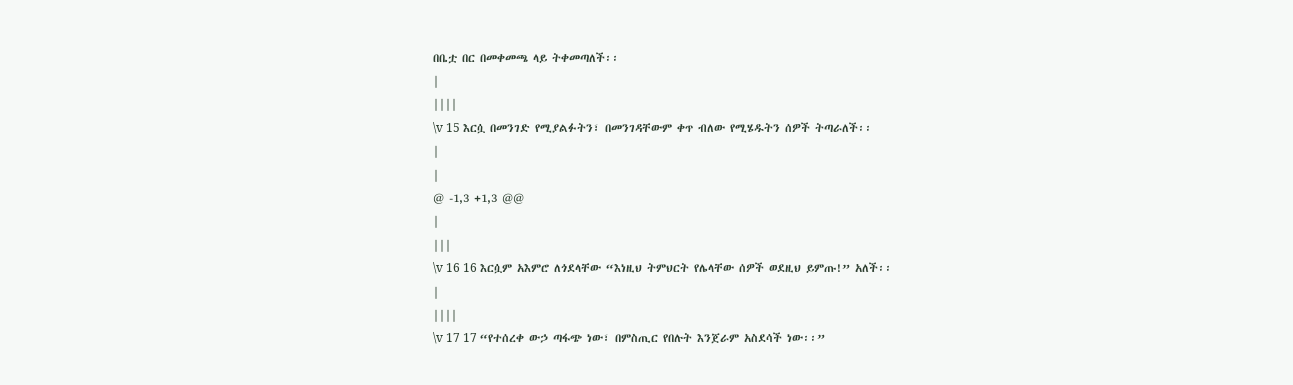በቤቷ በር በመቀመጫ ላይ ትቀመጣለች፡፡
|
||||
\v 15 እርሷ በመንገድ የሚያልፉትን፣ በመንገዳቸውም ቀጥ ብለው የሚሄዱትን ሰዎች ትጣራለች፡፡
|
|
@ -1,3 +1,3 @@
|
|||
\v 16 16 እርሷም አእምሮ ለጎደላቸው “እነዚህ ትምህርት የሌላቸው ሰዎች ወደዚህ ይምጡ!” አለች፡፡
|
||||
\v 17 17 “የተሰረቀ ውኃ ጣፋጭ ነው፣ በምስጢር የበሉት እንጀራም አስደሳች ነው፡፡”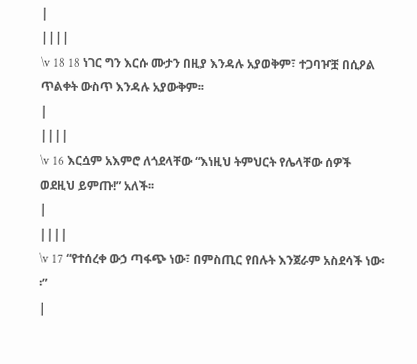|
||||
\v 18 18 ነገር ግን እርሱ ሙታን በዚያ እንዳሉ አያወቅም፣ ተጋባዦቿ በሲዖል ጥልቀት ውስጥ እንዳሉ አያውቅም፡፡
|
||||
\v 16 እርሷም አእምሮ ለጎደላቸው “እነዚህ ትምህርት የሌላቸው ሰዎች ወደዚህ ይምጡ!” አለች፡፡
|
||||
\v 17 “የተሰረቀ ውኃ ጣፋጭ ነው፣ በምስጢር የበሉት እንጀራም አስደሳች ነው፡፡”
|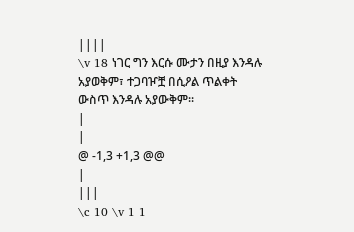||||
\v 18 ነገር ግን እርሱ ሙታን በዚያ እንዳሉ አያወቅም፣ ተጋባዦቿ በሲዖል ጥልቀት ውስጥ እንዳሉ አያውቅም፡፡
|
|
@ -1,3 +1,3 @@
|
|||
\c 10 \v 1 1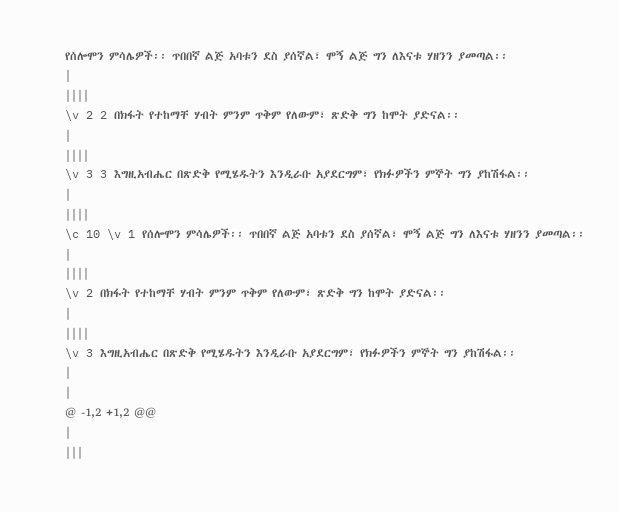የሰሎሞን ምሳሌዎች፡፡ ጥበበኛ ልጅ አባቱን ደስ ያሰኛል፣ ሞኝ ልጅ ግን ለእናቱ ሃዘንን ያመጣል፡፡
|
||||
\v 2 2 በክፋት የተከማቸ ሃብት ምንም ጥቅም የለውም፣ ጽድቅ ግን ከሞት ያድናል፡፡
|
||||
\v 3 3 እግዚአብሔር በጽድቅ የሚሄዱትን እንዲራቡ አያደርግም፣ የክፉዎችን ምኞት ግን ያከሽፋል፡፡
|
||||
\c 10 \v 1 የሰሎሞን ምሳሌዎች፡፡ ጥበበኛ ልጅ አባቱን ደስ ያሰኛል፣ ሞኝ ልጅ ግን ለእናቱ ሃዘንን ያመጣል፡፡
|
||||
\v 2 በክፋት የተከማቸ ሃብት ምንም ጥቅም የለውም፣ ጽድቅ ግን ከሞት ያድናል፡፡
|
||||
\v 3 እግዚአብሔር በጽድቅ የሚሄዱትን እንዲራቡ አያደርግም፣ የክፉዎችን ምኞት ግን ያከሽፋል፡፡
|
|
@ -1,2 +1,2 @@
|
|||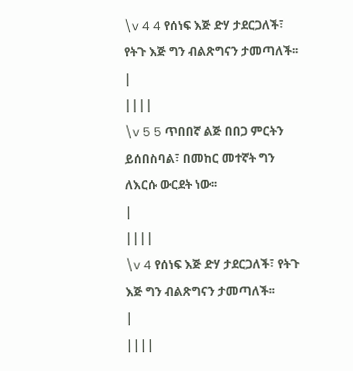\v 4 4 የሰነፍ እጅ ድሃ ታደርጋለች፣ የትጉ እጅ ግን ብልጽግናን ታመጣለች፡፡
|
||||
\v 5 5 ጥበበኛ ልጅ በበጋ ምርትን ይሰበስባል፣ በመከር መተኛት ግን ለእርሱ ውርደት ነው፡፡
|
||||
\v 4 የሰነፍ እጅ ድሃ ታደርጋለች፣ የትጉ እጅ ግን ብልጽግናን ታመጣለች፡፡
|
||||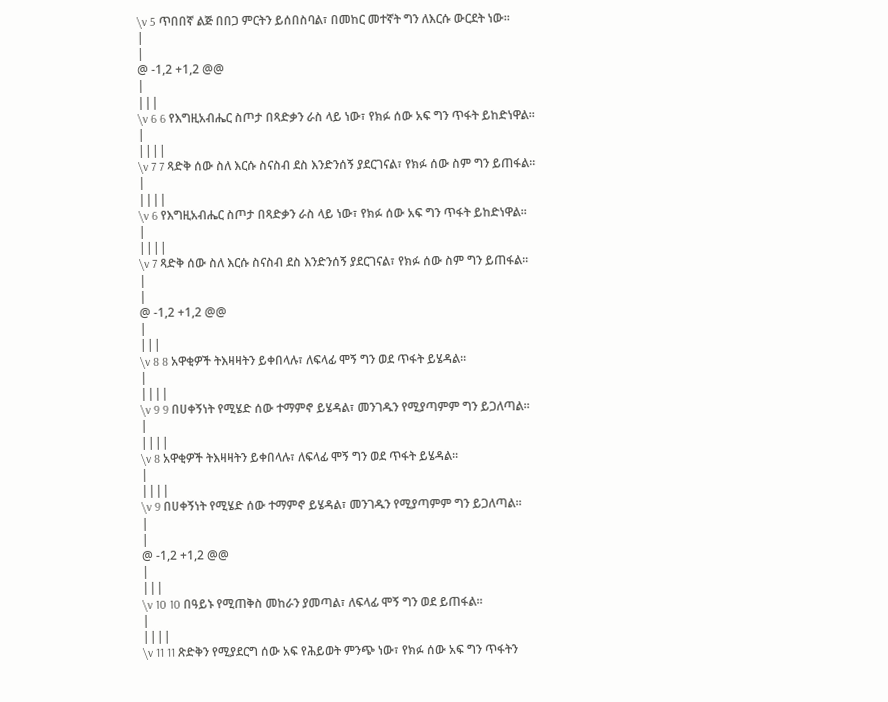\v 5 ጥበበኛ ልጅ በበጋ ምርትን ይሰበስባል፣ በመከር መተኛት ግን ለእርሱ ውርደት ነው፡፡
|
|
@ -1,2 +1,2 @@
|
|||
\v 6 6 የእግዚአብሔር ስጦታ በጻድቃን ራስ ላይ ነው፣ የክፉ ሰው አፍ ግን ጥፋት ይከድነዋል፡፡
|
||||
\v 7 7 ጻድቅ ሰው ስለ እርሱ ስናስብ ደስ እንድንሰኝ ያደርገናል፣ የክፉ ሰው ስም ግን ይጠፋል፡፡
|
||||
\v 6 የእግዚአብሔር ስጦታ በጻድቃን ራስ ላይ ነው፣ የክፉ ሰው አፍ ግን ጥፋት ይከድነዋል፡፡
|
||||
\v 7 ጻድቅ ሰው ስለ እርሱ ስናስብ ደስ እንድንሰኝ ያደርገናል፣ የክፉ ሰው ስም ግን ይጠፋል፡፡
|
|
@ -1,2 +1,2 @@
|
|||
\v 8 8 አዋቂዎች ትእዛዛትን ይቀበላሉ፣ ለፍላፊ ሞኝ ግን ወደ ጥፋት ይሄዳል፡፡
|
||||
\v 9 9 በሀቀኝነት የሚሄድ ሰው ተማምኖ ይሄዳል፣ መንገዱን የሚያጣምም ግን ይጋለጣል፡፡
|
||||
\v 8 አዋቂዎች ትእዛዛትን ይቀበላሉ፣ ለፍላፊ ሞኝ ግን ወደ ጥፋት ይሄዳል፡፡
|
||||
\v 9 በሀቀኝነት የሚሄድ ሰው ተማምኖ ይሄዳል፣ መንገዱን የሚያጣምም ግን ይጋለጣል፡፡
|
|
@ -1,2 +1,2 @@
|
|||
\v 10 10 በዓይኑ የሚጠቅስ መከራን ያመጣል፣ ለፍላፊ ሞኝ ግን ወደ ይጠፋል፡፡
|
||||
\v 11 11 ጽድቅን የሚያደርግ ሰው አፍ የሕይወት ምንጭ ነው፣ የክፉ ሰው አፍ ግን ጥፋትን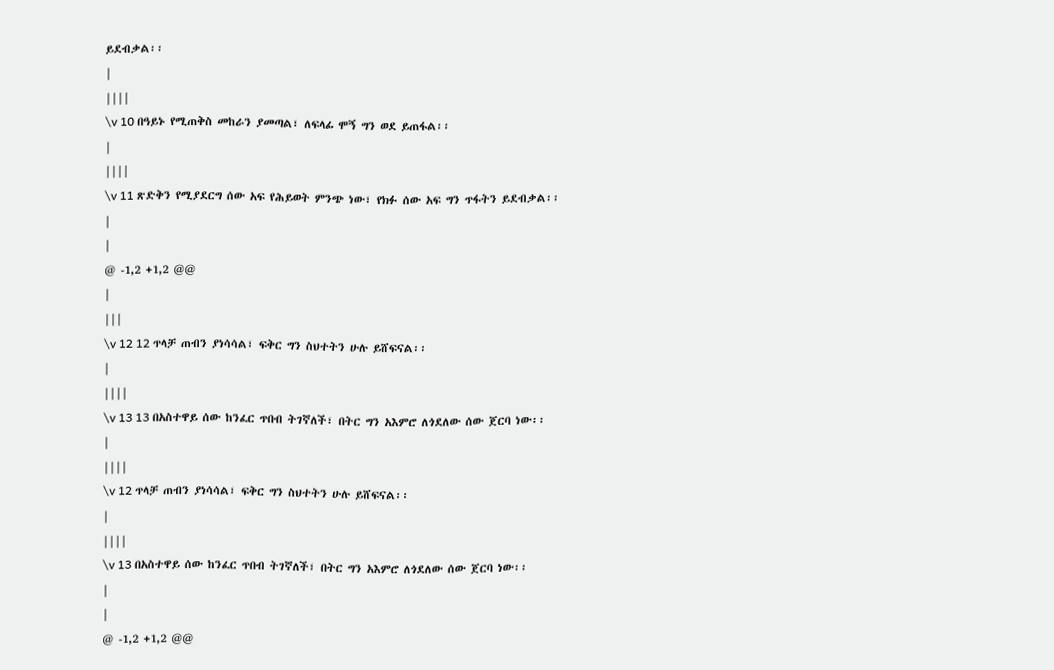ይደብቃል፡፡
|
||||
\v 10 በዓይኑ የሚጠቅስ መከራን ያመጣል፣ ለፍላፊ ሞኝ ግን ወደ ይጠፋል፡፡
|
||||
\v 11 ጽድቅን የሚያደርግ ሰው አፍ የሕይወት ምንጭ ነው፣ የክፉ ሰው አፍ ግን ጥፋትን ይደብቃል፡፡
|
|
@ -1,2 +1,2 @@
|
|||
\v 12 12 ጥላቻ ጠብን ያነሳሳል፣ ፍቅር ግን ስህተትን ሁሉ ይሸፍናል፡፡
|
||||
\v 13 13 በአስተዋይ ሰው ከንፈር ጥበብ ትገኛለች፣ በትር ግን አእምሮ ለጎደለው ሰው ጀርባ ነው፡፡
|
||||
\v 12 ጥላቻ ጠብን ያነሳሳል፣ ፍቅር ግን ስህተትን ሁሉ ይሸፍናል፡፡
|
||||
\v 13 በአስተዋይ ሰው ከንፈር ጥበብ ትገኛለች፣ በትር ግን አእምሮ ለጎደለው ሰው ጀርባ ነው፡፡
|
|
@ -1,2 +1,2 @@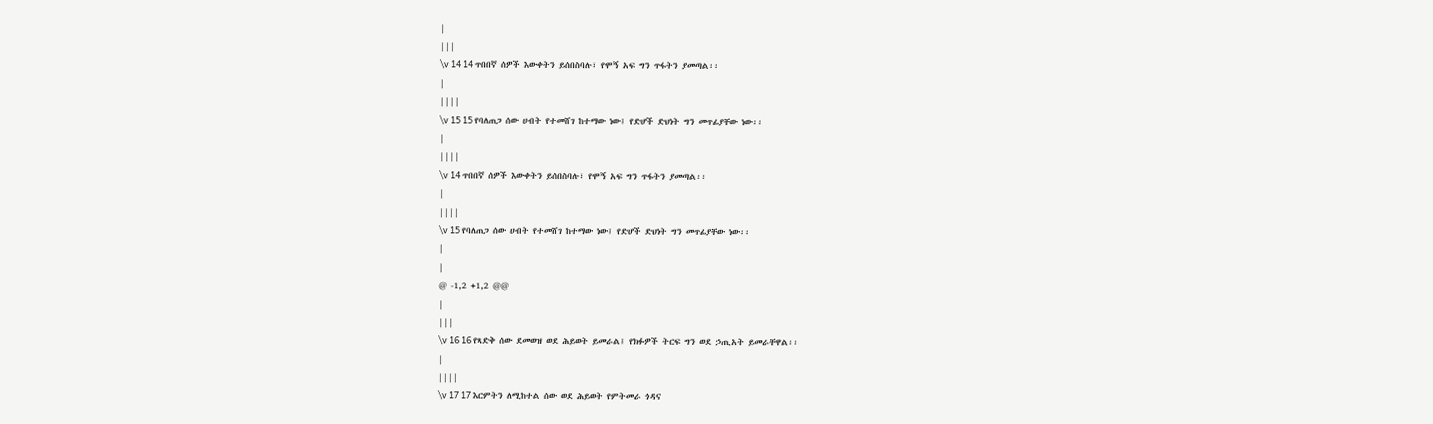|
|||
\v 14 14 ጥበበኛ ሰዎች እውቀትን ይሰበስባሉ፣ የሞኝ አፍ ግን ጥፋትን ያመጣል፡፡
|
||||
\v 15 15 የባለጠጋ ሰው ሀብት የተመሸገ ከተማው ነው፤ የድሆች ድህነት ግን መጥፊያቸው ነው፡፡
|
||||
\v 14 ጥበበኛ ሰዎች እውቀትን ይሰበስባሉ፣ የሞኝ አፍ ግን ጥፋትን ያመጣል፡፡
|
||||
\v 15 የባለጠጋ ሰው ሀብት የተመሸገ ከተማው ነው፤ የድሆች ድህነት ግን መጥፊያቸው ነው፡፡
|
|
@ -1,2 +1,2 @@
|
|||
\v 16 16 የጻድቅ ሰው ደመወዝ ወደ ሕይወት ይመራል፤ የክፉዎች ትርፍ ግን ወደ ኃጢአት ይመራቸዋል፡፡
|
||||
\v 17 17 እርምትን ለሚከተል ሰው ወደ ሕይወት የምትመራ ጎዳና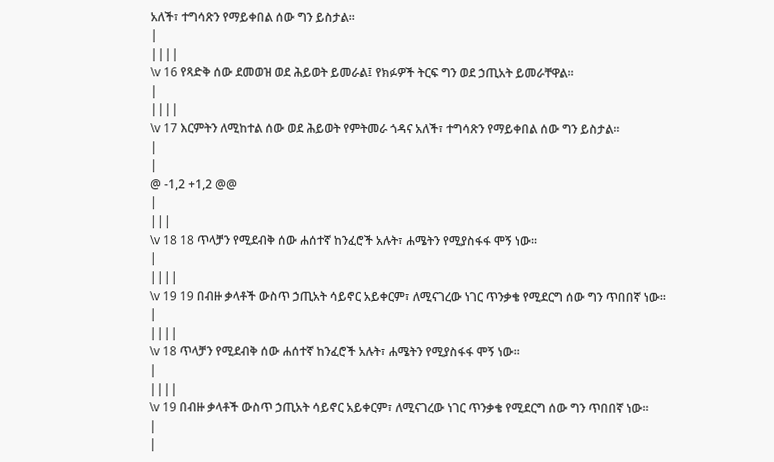አለች፣ ተግሳጽን የማይቀበል ሰው ግን ይስታል፡፡
|
||||
\v 16 የጻድቅ ሰው ደመወዝ ወደ ሕይወት ይመራል፤ የክፉዎች ትርፍ ግን ወደ ኃጢአት ይመራቸዋል፡፡
|
||||
\v 17 እርምትን ለሚከተል ሰው ወደ ሕይወት የምትመራ ጎዳና አለች፣ ተግሳጽን የማይቀበል ሰው ግን ይስታል፡፡
|
|
@ -1,2 +1,2 @@
|
|||
\v 18 18 ጥላቻን የሚደብቅ ሰው ሐሰተኛ ከንፈሮች አሉት፣ ሐሜትን የሚያስፋፋ ሞኝ ነው፡፡
|
||||
\v 19 19 በብዙ ቃላቶች ውስጥ ኃጢአት ሳይኖር አይቀርም፣ ለሚናገረው ነገር ጥንቃቄ የሚደርግ ሰው ግን ጥበበኛ ነው፡፡
|
||||
\v 18 ጥላቻን የሚደብቅ ሰው ሐሰተኛ ከንፈሮች አሉት፣ ሐሜትን የሚያስፋፋ ሞኝ ነው፡፡
|
||||
\v 19 በብዙ ቃላቶች ውስጥ ኃጢአት ሳይኖር አይቀርም፣ ለሚናገረው ነገር ጥንቃቄ የሚደርግ ሰው ግን ጥበበኛ ነው፡፡
|
|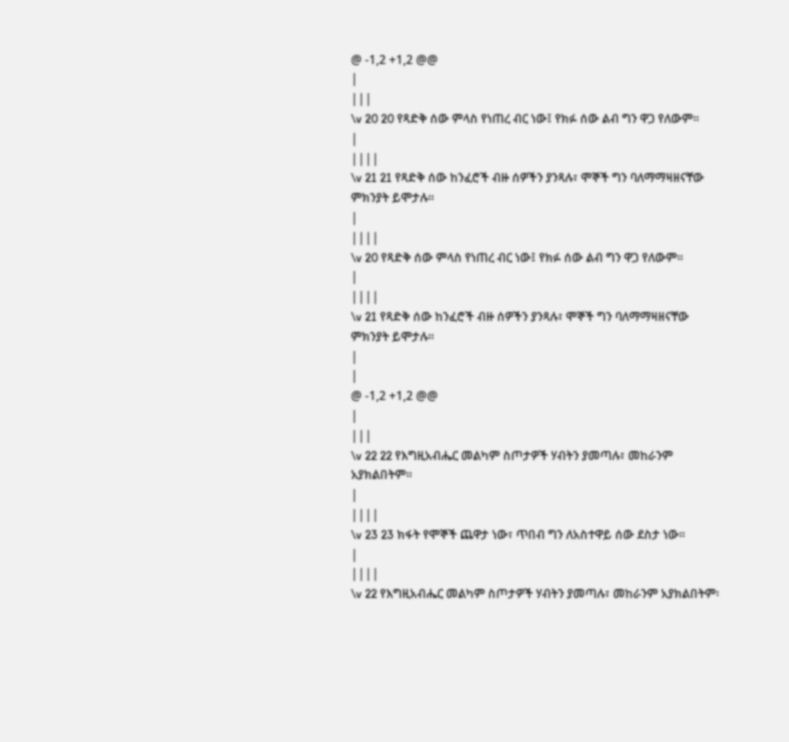@ -1,2 +1,2 @@
|
|||
\v 20 20 የጻድቅ ሰው ምላስ የነጠረ ብር ነው፤ የክፉ ሰው ልብ ግን ዋጋ የለውም፡፡
|
||||
\v 21 21 የጻድቅ ሰው ከንፈሮች ብዙ ሰዎችን ያንጻሉ፣ ሞኞች ግን ባለማማዛዘናቸው ምክንያት ይሞታሉ፡፡
|
||||
\v 20 የጻድቅ ሰው ምላስ የነጠረ ብር ነው፤ የክፉ ሰው ልብ ግን ዋጋ የለውም፡፡
|
||||
\v 21 የጻድቅ ሰው ከንፈሮች ብዙ ሰዎችን ያንጻሉ፣ ሞኞች ግን ባለማማዛዘናቸው ምክንያት ይሞታሉ፡፡
|
|
@ -1,2 +1,2 @@
|
|||
\v 22 22 የእግዚአብሔር መልካም ስጦታዎች ሃብትን ያመጣሉ፣ መከራንም አያክልበትም፡፡
|
||||
\v 23 23 ክፋት የሞኞች ጨዋታ ነው፣ ጥበብ ግን ለአስተዋይ ሰው ደስታ ነው፡፡
|
||||
\v 22 የእግዚአብሔር መልካም ስጦታዎች ሃብትን ያመጣሉ፣ መከራንም አያክልበትም፡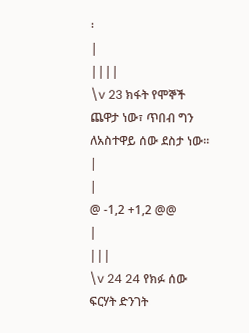፡
|
||||
\v 23 ክፋት የሞኞች ጨዋታ ነው፣ ጥበብ ግን ለአስተዋይ ሰው ደስታ ነው፡፡
|
|
@ -1,2 +1,2 @@
|
|||
\v 24 24 የክፉ ሰው ፍርሃት ድንገት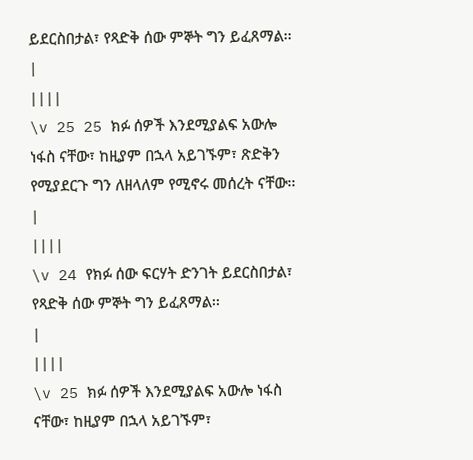ይደርስበታል፣ የጻድቅ ሰው ምኞት ግን ይፈጸማል፡፡
|
||||
\v 25 25 ክፉ ሰዎች እንደሚያልፍ አውሎ ነፋስ ናቸው፣ ከዚያም በኋላ አይገኙም፣ ጽድቅን የሚያደርጉ ግን ለዘላለም የሚኖሩ መሰረት ናቸው፡፡
|
||||
\v 24 የክፉ ሰው ፍርሃት ድንገት ይደርስበታል፣ የጻድቅ ሰው ምኞት ግን ይፈጸማል፡፡
|
||||
\v 25 ክፉ ሰዎች እንደሚያልፍ አውሎ ነፋስ ናቸው፣ ከዚያም በኋላ አይገኙም፣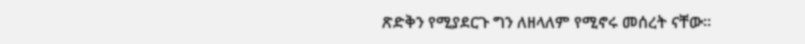ጽድቅን የሚያደርጉ ግን ለዘላለም የሚኖሩ መሰረት ናቸው፡፡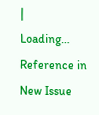|
Loading…
Reference in New Issue